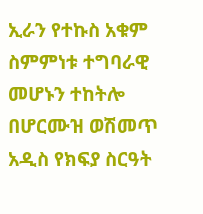ኢራን የተኩስ አቁም ስምምነቱ ተግባራዊ መሆኑን ተከትሎ በሆርሙዝ ወሽመጥ አዲስ የክፍያ ስርዓት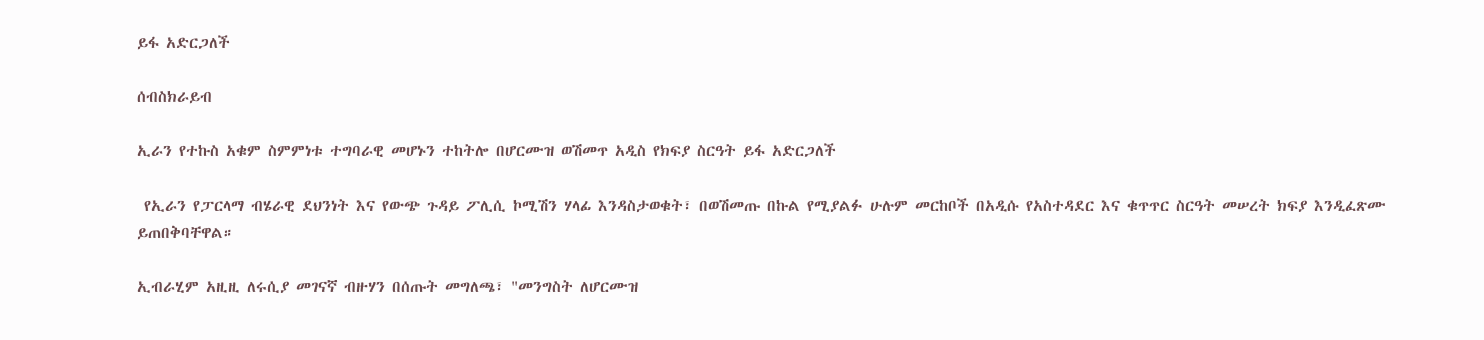ይፋ አድርጋለች

ሰብስክራይብ

ኢራን የተኩስ አቁም ስምምነቱ ተግባራዊ መሆኑን ተከትሎ በሆርሙዝ ወሽመጥ አዲስ የክፍያ ስርዓት ይፋ አድርጋለች

 የኢራን የፓርላማ ብሄራዊ ደህንነት እና የውጭ ጉዳይ ፖሊሲ ኮሚሽን ሃላፊ እንዳስታወቁት፣ በወሽመጡ በኩል የሚያልፉ ሁሉም መርከቦች በአዲሱ የአስተዳደር እና ቁጥጥር ስርዓት መሠረት ክፍያ እንዲፈጽሙ ይጠበቅባቸዋል።

ኢብራሂም አዚዚ ለሩሲያ መገናኛ ብዙሃን በሰጡት መግለጫ፣ "መንግስት ለሆርሙዝ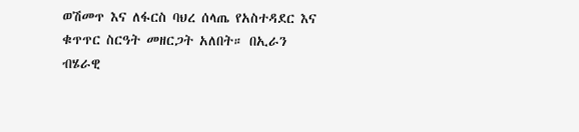ወሽመጥ እና ለፋርስ ባህረ ሰላጤ የአስተዳደር እና ቁጥጥር ስርዓት መዘርጋት አለበት። በኢራን ብሄራዊ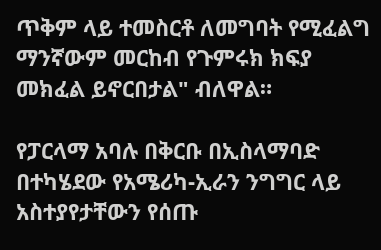ጥቅም ላይ ተመስርቶ ለመግባት የሚፈልግ ማንኛውም መርከብ የጉምሩክ ክፍያ መክፈል ይኖርበታል" ብለዋል።

የፓርላማ አባሉ በቅርቡ በኢስላማባድ በተካሄደው የአሜሪካ-ኢራን ንግግር ላይ አስተያየታቸውን የሰጡ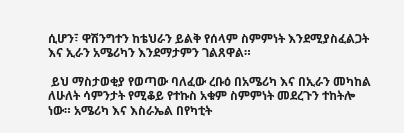ሲሆን፣ ዋሽንግተን ከቴህራን ይልቅ የሰላም ስምምነት እንደሚያስፈልጋት እና ኢራን አሜሪካን እንደማታምን ገልጸዋል።

 ይህ ማስታወቂያ የወጣው ባለፈው ረቡዕ በአሜሪካ እና በኢራን መካከል ለሁለት ሳምንታት የሚቆይ የተኩስ አቁም ስምምነት መደረጉን ተከትሎ ነው። አሜሪካ እና እስራኤል በየካቲት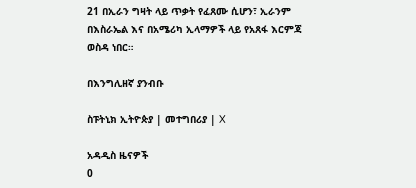21 በኢራን ግዛት ላይ ጥቃት የፈጸሙ ሲሆን፣ ኢራንም በእስራኤል እና በአሜሪካ ኢላማዎች ላይ የአጸፋ እርምጃ ወስዳ ነበር።

በእንግሊዘኛ ያንብቡ

ስፑትኒክ ኢትዮጵያ | መተግበሪያ | X

አዳዲስ ዜናዎች
0